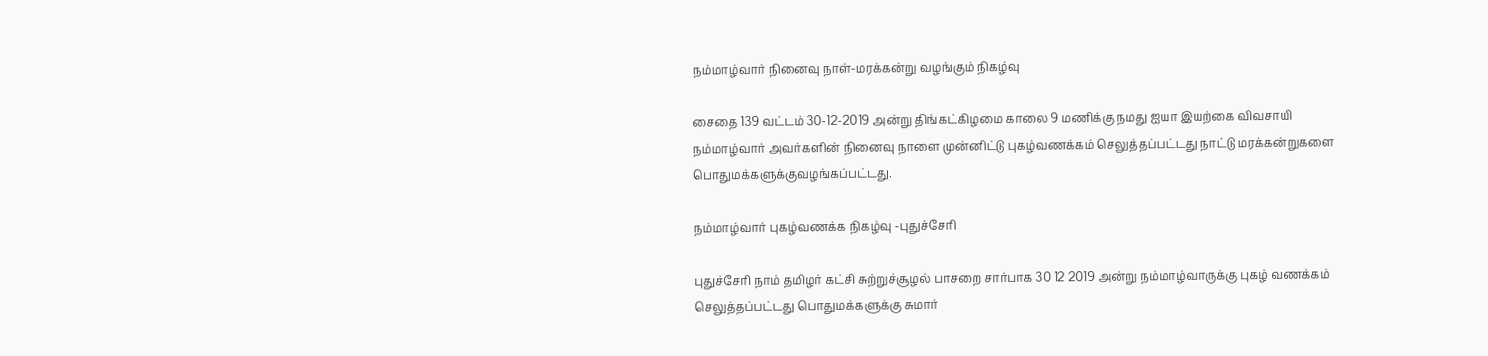நம்மாழ்வார் நினைவு நாள்-மரக்கன்று வழங்கும் நிகழ்வு

சைதை 139 வட்டம் 30-12-2019 அன்று திங்கட்கிழமை காலை 9 மணிக்கு நமது ஐயா இயற்கை விவசாயி நம்மாழ்வார் அவர்களின் நினைவு நாளை முன்னிட்டு புகழ்வணக்கம் செலுத்தப்பட்டது நாட்டு மரக்கன்றுகளை பொதுமக்களுக்குவழங்கப்பட்டது.

நம்மாழ்வார் புகழ்வணக்க நிகழ்வு -புதுச்சேரி

புதுச்சேரி நாம் தமிழர் கட்சி சுற்றுச்சூழல் பாசறை சார்பாக 30 12 2019 அன்று நம்மாழ்வாருக்கு புகழ் வணக்கம் செலுத்தப்பட்டது பொதுமக்களுக்கு சுமார்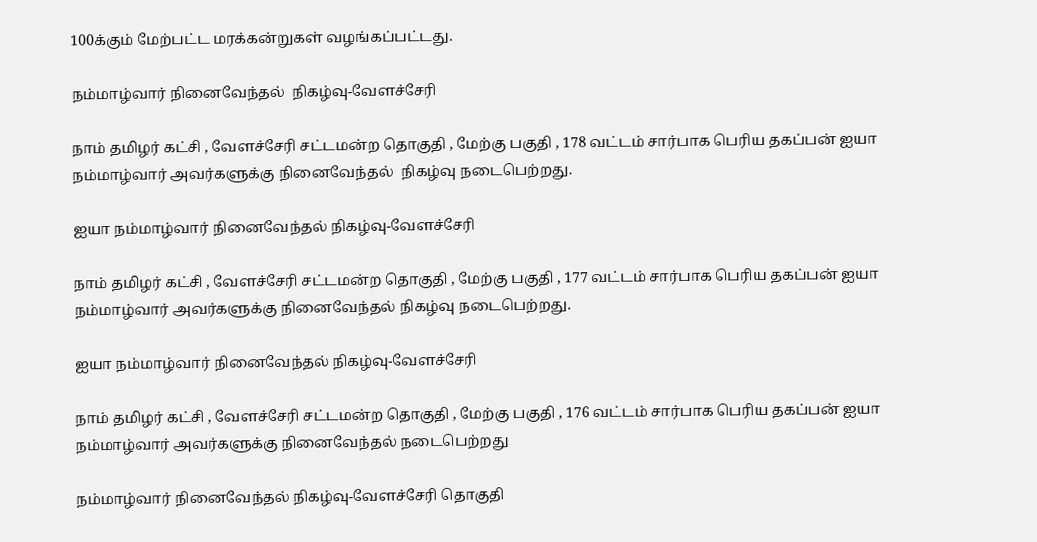100க்கும் மேற்பட்ட மரக்கன்றுகள் வழங்கப்பட்டது.

நம்மாழ்வார் நினைவேந்தல்  நிகழ்வு-வேளச்சேரி

நாம் தமிழர் கட்சி , வேளச்சேரி சட்டமன்ற தொகுதி , மேற்கு பகுதி , 178 வட்டம் சார்பாக பெரிய தகப்பன் ஐயா நம்மாழ்வார் அவர்களுக்கு நினைவேந்தல்  நிகழ்வு நடைபெற்றது.

ஐயா நம்மாழ்வார் நினைவேந்தல் நிகழ்வு-வேளச்சேரி

நாம் தமிழர் கட்சி , வேளச்சேரி சட்டமன்ற தொகுதி , மேற்கு பகுதி , 177 வட்டம் சார்பாக பெரிய தகப்பன் ஐயா நம்மாழ்வார் அவர்களுக்கு நினைவேந்தல் நிகழ்வு நடைபெற்றது.

ஐயா நம்மாழ்வார் நினைவேந்தல் நிகழ்வு-வேளச்சேரி

நாம் தமிழர் கட்சி , வேளச்சேரி சட்டமன்ற தொகுதி , மேற்கு பகுதி , 176 வட்டம் சார்பாக பெரிய தகப்பன் ஐயா நம்மாழ்வார் அவர்களுக்கு நினைவேந்தல் நடைபெற்றது

நம்மாழ்வார் நினைவேந்தல் நிகழ்வு-வேளச்சேரி தொகுதி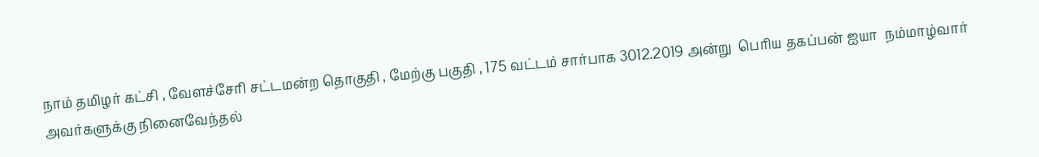நாம் தமிழர் கட்சி , வேளச்சேரி சட்டமன்ற தொகுதி , மேற்கு பகுதி , 175 வட்டம் சார்பாக 3012.2019 அன்று  பெரிய தகப்பன் ஐயா  நம்மாழ்வார் அவர்களுக்கு நினைவேந்தல்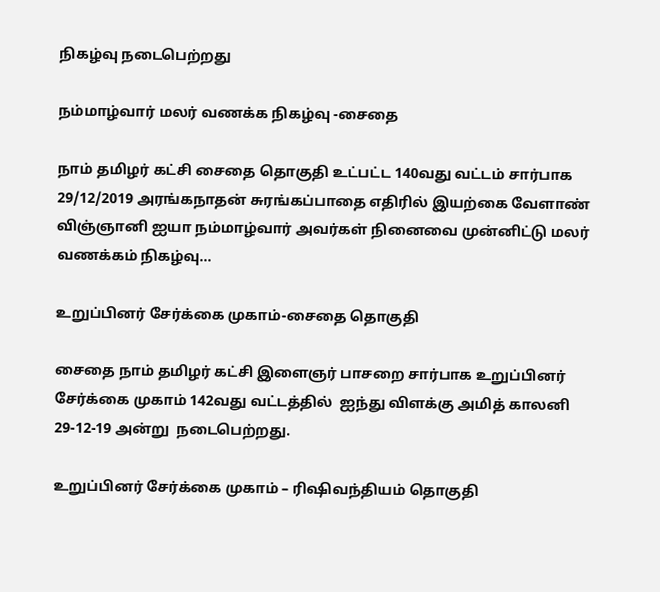நிகழ்வு நடைபெற்றது

நம்மாழ்வார் மலர் வணக்க நிகழ்வு -சைதை

நாம் தமிழர் கட்சி சைதை தொகுதி உட்பட்ட 140வது வட்டம் சார்பாக 29/12/2019 அரங்கநாதன் சுரங்கப்பாதை எதிரில் இயற்கை வேளாண் விஞ்ஞானி ஐயா நம்மாழ்வார் அவர்கள் நினைவை முன்னிட்டு மலர் வணக்கம் நிகழ்வு...

உறுப்பினர் சேர்க்கை முகாம்-சைதை தொகுதி

சைதை நாம் தமிழர் கட்சி இளைஞர் பாசறை சார்பாக உறுப்பினர் சேர்க்கை முகாம் 142வது வட்டத்தில்  ஐந்து விளக்கு அமித் காலனி 29-12-19 அன்று  நடைபெற்றது.

உறுப்பினர் சேர்க்கை முகாம் – ரிஷிவந்தியம் தொகுதி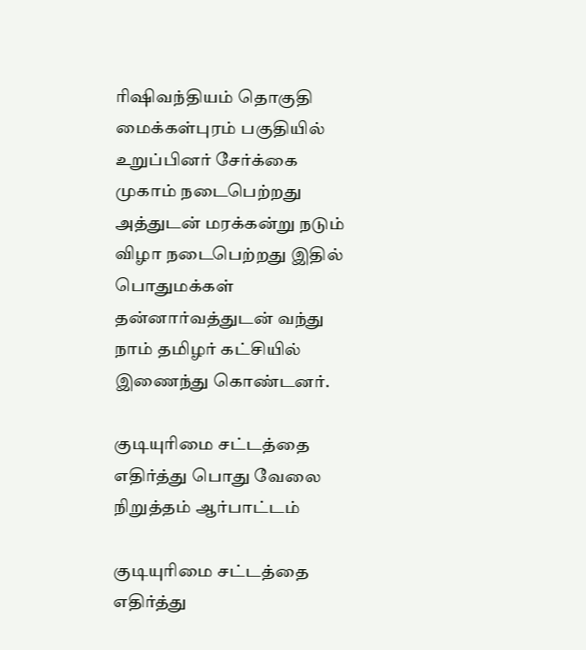ரிஷிவந்தியம் தொகுதி மைக்கள்புரம் பகுதியில் உறுப்பினர் சேர்க்கை முகாம் நடைபெற்றது அத்துடன் மரக்கன்று நடும் விழா நடைபெற்றது இதில் பொதுமக்கள் தன்னார்வத்துடன் வந்து நாம் தமிழர் கட்சியில் இணைந்து கொண்டனர்.

குடியுரிமை சட்டத்தை எதிர்த்து பொது வேலை நிறுத்தம் ஆர்பாட்டம்

குடியுரிமை சட்டத்தை எதிர்த்து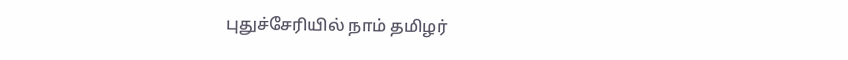புதுச்சேரியில் நாம் தமிழர்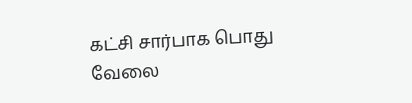கட்சி சார்பாக பொது வேலை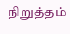நிறுத்தம்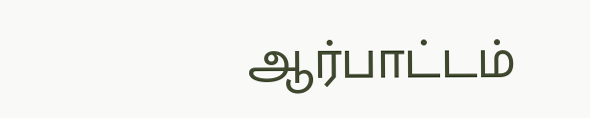ஆர்பாட்டம்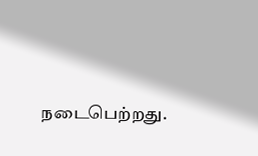நடைபெற்றது.